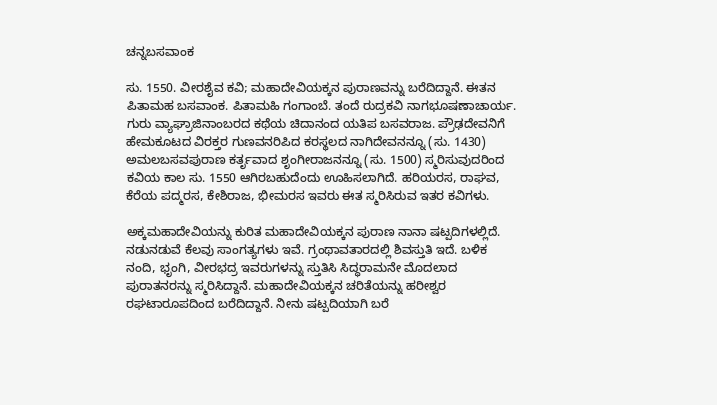ಚನ್ನಬಸವಾಂಕ

ಸು. 1550. ವೀರಶೈವ ಕವಿ; ಮಹಾದೇವಿಯಕ್ಕನ ಪುರಾಣವನ್ನು ಬರೆದಿದ್ದಾನೆ. ಈತನ ಪಿತಾಮಹ ಬಸವಾಂಕ. ಪಿತಾಮಹಿ ಗಂಗಾಂಬೆ. ತಂದೆ ರುದ್ರಕವಿ ನಾಗಭೂಷಣಾಚಾರ್ಯ. ಗುರು ವ್ಯಾಘ್ರಾಜಿನಾಂಬರದ ಕಥೆಯ ಚಿದಾನಂದ ಯತಿಪ ಬಸವರಾಜ. ಪ್ರೌಢದೇವನಿಗೆ ಹೇಮಕೂಟದ ವಿರಕ್ತರ ಗುಣವನರಿಪಿದ ಕರಸ್ಥಲದ ನಾಗಿದೇವನನ್ನೂ (ಸು. 1430) ಅಮಲಬಸವಪುರಾಣ ಕರ್ತೃವಾದ ಶೃಂಗೀರಾಜನನ್ನೂ (ಸು. 1500) ಸ್ಮರಿಸುವುದರಿಂದ ಕವಿಯ ಕಾಲ ಸು. 1550 ಆಗಿರಬಹುದೆಂದು ಊಹಿಸಲಾಗಿದೆ. ಹರಿಯರಸ, ರಾಘವ, ಕೆರೆಯ ಪದ್ಮರಸ, ಕೇಶಿರಾಜ, ಭೀಮರಸ ಇವರು ಈತ ಸ್ಮರಿಸಿರುವ ಇತರ ಕವಿಗಳು.

ಅಕ್ಕಮಹಾದೇವಿಯನ್ನು ಕುರಿತ ಮಹಾದೇವಿಯಕ್ಕನ ಪುರಾಣ ನಾನಾ ಷಟ್ಪದಿಗಳಲ್ಲಿದೆ. ನಡುನಡುವೆ ಕೆಲವು ಸಾಂಗತ್ಯಗಳು ಇವೆ. ಗ್ರಂಥಾವತಾರದಲ್ಲಿ ಶಿವಸ್ತುತಿ ಇದೆ. ಬಳಿಕ ನಂದಿ, ಭೃಂಗಿ, ವೀರಭದ್ರ ಇವರುಗಳನ್ನು ಸ್ತುತಿಸಿ ಸಿದ್ಧರಾಮನೇ ಮೊದಲಾದ ಪುರಾತನರನ್ನು ಸ್ಮರಿಸಿದ್ದಾನೆ. ಮಹಾದೇವಿಯಕ್ಕನ ಚರಿತೆಯನ್ನು ಹರೀಶ್ವರ ರಘಟಾರೂಪದಿಂದ ಬರೆದಿದ್ದಾನೆ. ನೀನು ಷಟ್ಪದಿಯಾಗಿ ಬರೆ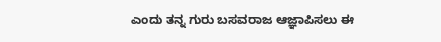ಎಂದು ತನ್ನ ಗುರು ಬಸವರಾಜ ಆಜ್ಞಾಪಿಸಲು ಈ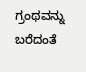ಗ್ರಂಥವನ್ನು ಬರೆದಂತೆ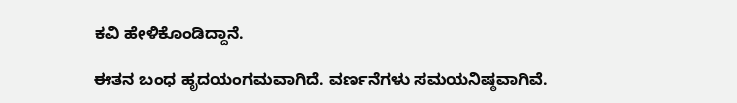ಕವಿ ಹೇಳಿಕೊಂಡಿದ್ದಾನೆ.

ಈತನ ಬಂಧ ಹೃದಯಂಗಮವಾಗಿದೆ. ವರ್ಣನೆಗಳು ಸಮಯನಿಷ್ಠವಾಗಿವೆ.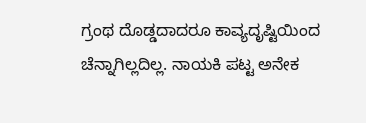ಗ್ರಂಥ ದೊಡ್ಡದಾದರೂ ಕಾವ್ಯದೃಷ್ಟಿಯಿಂದ ಚೆನ್ನಾಗಿಲ್ಲದಿಲ್ಲ. ನಾಯಕಿ ಪಟ್ಟ ಅನೇಕ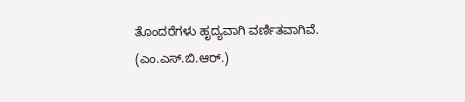ತೊಂದರೆಗಳು ಹೃದ್ಯವಾಗಿ ವರ್ಣಿತವಾಗಿವೆ.
(ಎಂ.ಎಸ್.ಬಿ.ಆರ್.)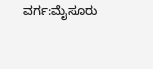ವರ್ಗ:ಮೈಸೂರು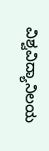ವಿಶ್ವವಿದ್ಯಾನಿಲಯ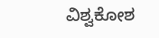ವಿಶ್ವಕೋಶ